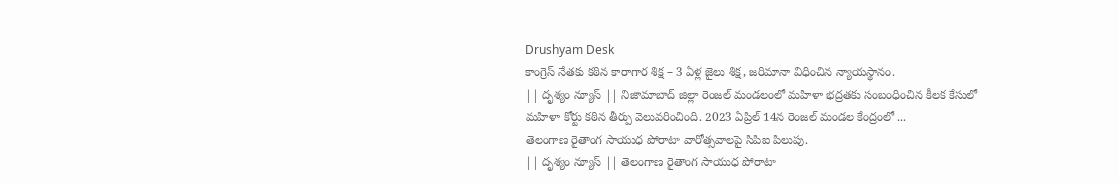Drushyam Desk
కాంగ్రెస్ నేతకు కఠిన కారాగార శిక్ష – 3 ఏళ్ల జైలు శిక్ష, జరిమానా విధించిన న్యాయస్థానం.
|| దృశ్యం న్యూస్ || నిజామాబాద్ జిల్లా రెంజల్ మండలంలో మహిళా భద్రతకు సంబంధించిన కీలక కేసులో మహిళా కోర్టు కఠిన తీర్పు వెలువరించింది. 2023 ఏప్రిల్ 14న రెంజల్ మండల కేంద్రంలో ...
తెలంగాణ రైతాంగ సాయుధ పోరాటా వారోత్సవాలపై సిపిఐ పిలుపు.
|| దృశ్యం న్యూస్ || తెలంగాణ రైతాంగ సాయుధ పోరాటా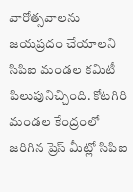వారోత్సవాలను జయప్రదం చేయాలని సిపిఐ మండల కమిటీ పిలుపునిచ్చింది. కోటగిరి మండల కేంద్రంలో జరిగిన ప్రెస్ మీట్లో సిపిఐ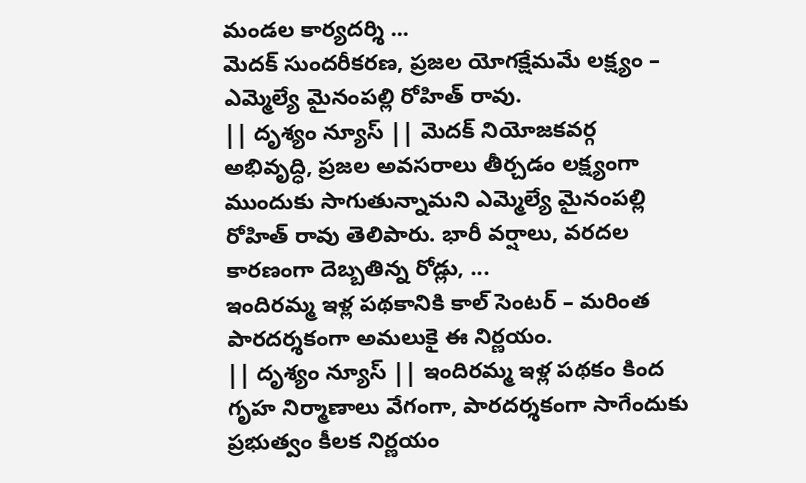మండల కార్యదర్శి ...
మెదక్ సుందరీకరణ, ప్రజల యోగక్షేమమే లక్ష్యం – ఎమ్మెల్యే మైనంపల్లి రోహిత్ రావు.
|| దృశ్యం న్యూస్ || మెదక్ నియోజకవర్గ అభివృద్ధి, ప్రజల అవసరాలు తీర్చడం లక్ష్యంగా ముందుకు సాగుతున్నామని ఎమ్మెల్యే మైనంపల్లి రోహిత్ రావు తెలిపారు. భారీ వర్షాలు, వరదల కారణంగా దెబ్బతిన్న రోడ్లు, ...
ఇందిరమ్మ ఇళ్ల పథకానికి కాల్ సెంటర్ – మరింత పారదర్శకంగా అమలుకై ఈ నిర్ణయం.
|| దృశ్యం న్యూస్ || ఇందిరమ్మ ఇళ్ల పథకం కింద గృహ నిర్మాణాలు వేగంగా, పారదర్శకంగా సాగేందుకు ప్రభుత్వం కీలక నిర్ణయం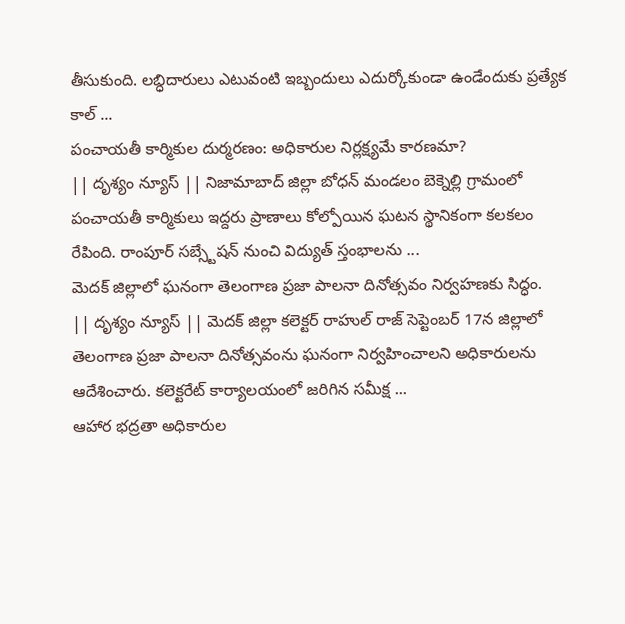తీసుకుంది. లబ్ధిదారులు ఎటువంటి ఇబ్బందులు ఎదుర్కోకుండా ఉండేందుకు ప్రత్యేక కాల్ ...
పంచాయతీ కార్మికుల దుర్మరణం: అధికారుల నిర్లక్ష్యమే కారణమా?
|| దృశ్యం న్యూస్ || నిజామాబాద్ జిల్లా బోధన్ మండలం బెక్నెల్లి గ్రామంలో పంచాయతీ కార్మికులు ఇద్దరు ప్రాణాలు కోల్పోయిన ఘటన స్థానికంగా కలకలం రేపింది. రాంపూర్ సబ్స్టేషన్ నుంచి విద్యుత్ స్తంభాలను ...
మెదక్ జిల్లాలో ఘనంగా తెలంగాణ ప్రజా పాలనా దినోత్సవం నిర్వహణకు సిద్ధం.
|| దృశ్యం న్యూస్ || మెదక్ జిల్లా కలెక్టర్ రాహుల్ రాజ్ సెప్టెంబర్ 17న జిల్లాలో తెలంగాణ ప్రజా పాలనా దినోత్సవంను ఘనంగా నిర్వహించాలని అధికారులను ఆదేశించారు. కలెక్టరేట్ కార్యాలయంలో జరిగిన సమీక్ష ...
ఆహార భద్రతా అధికారుల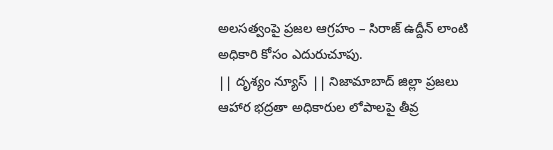అలసత్వంపై ప్రజల ఆగ్రహం – సిరాజ్ ఉద్దీన్ లాంటి అధికారి కోసం ఎదురుచూపు.
|| దృశ్యం న్యూస్ || నిజామాబాద్ జిల్లా ప్రజలు ఆహార భద్రతా అధికారుల లోపాలపై తీవ్ర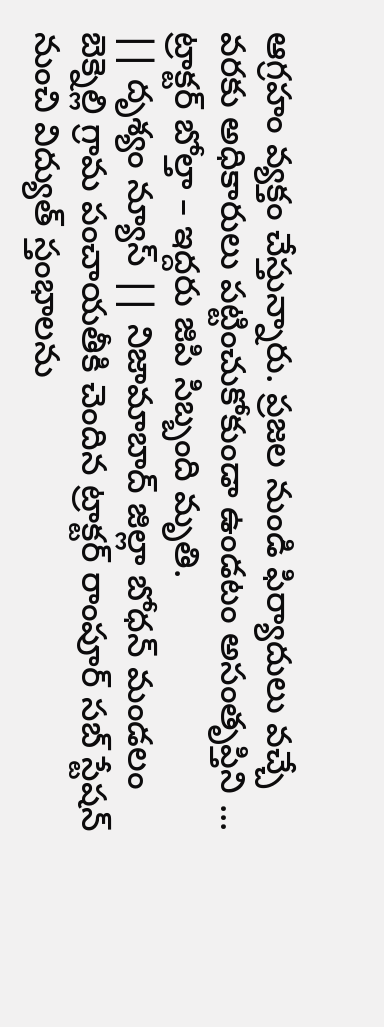ఆగ్రహం వ్యక్తం చేస్తున్నారు. ప్రజల నుండి ఫిర్యాదులు వచ్చే వరకు అధికారులు పట్టించుకోకుండా ఉండటం అసంతృప్తిని ...
ట్రాక్టర్ బోల్తా – ఇద్దరు జిపి సిబ్బంది మృతి.
|| దృశ్యం న్యూస్ || నిజామాబాద్ జిల్లా బోధన్ మండలం బెక్నెల్లి గ్రామ పంచాయతీకి చెందిన ట్రాక్టర్ రాంపూర్ సబ్ స్టేషన్ నుంచి విద్యుత్ స్తంభాలను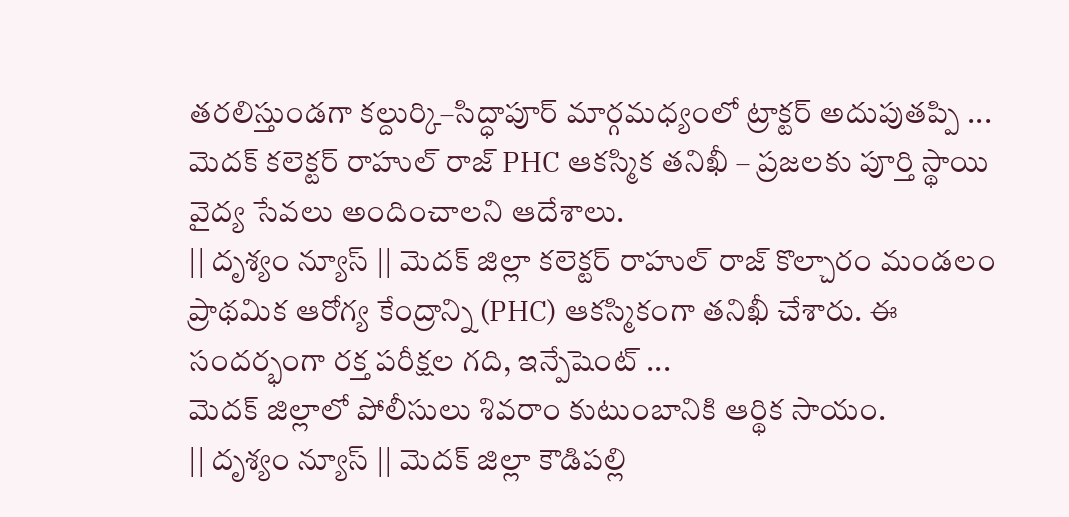తరలిస్తుండగా కల్దుర్కి–సిద్ధాపూర్ మార్గమధ్యంలో ట్రాక్టర్ అదుపుతప్పి ...
మెదక్ కలెక్టర్ రాహుల్ రాజ్ PHC ఆకస్మిక తనిఖీ – ప్రజలకు పూర్తి స్థాయి వైద్య సేవలు అందించాలని ఆదేశాలు.
|| దృశ్యం న్యూస్ || మెదక్ జిల్లా కలెక్టర్ రాహుల్ రాజ్ కొల్చారం మండలం ప్రాథమిక ఆరోగ్య కేంద్రాన్ని (PHC) ఆకస్మికంగా తనిఖీ చేశారు. ఈ సందర్భంగా రక్త పరీక్షల గది, ఇన్పేషెంట్ ...
మెదక్ జిల్లాలో పోలీసులు శివరాం కుటుంబానికి ఆర్థిక సాయం.
|| దృశ్యం న్యూస్ || మెదక్ జిల్లా కౌడిపల్లి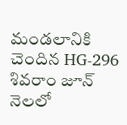మండలానికి చెందిన HG-296 శివరాం జూన్ నెలలో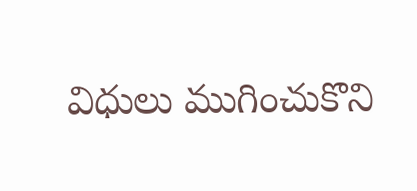విధులు ముగించుకొని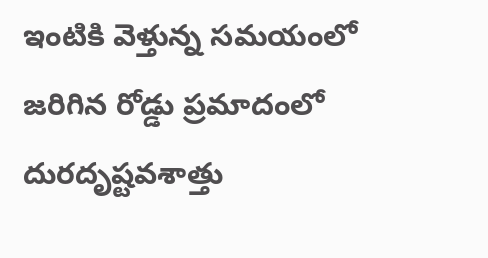ఇంటికి వెళ్తున్న సమయంలో జరిగిన రోడ్డు ప్రమాదంలో దురదృష్టవశాత్తు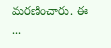మరణించారు. ఈ ...